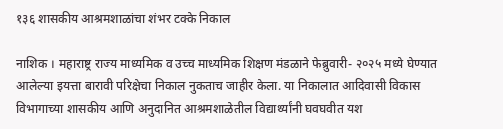१३६ शासकीय आश्रमशाळांचा शंभर टक्के निकाल

नाशिक । महाराष्ट्र राज्य माध्यमिक व उच्च माध्यमिक शिक्षण मंडळाने फेब्रुवारी- २०२५ मध्ये घेण्यात आलेल्या इयत्ता बारावी परिक्षेचा निकाल नुकताच जाहीर केला. या निकालात आदिवासी विकास विभागाच्या शासकीय आणि अनुदानित आश्रमशाळेतील विद्यार्थ्यांनी घवघवीत यश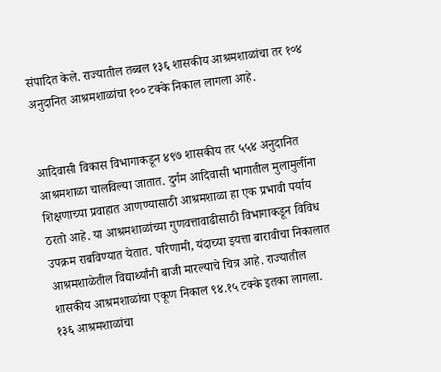संपादित केले. राज्यातील तब्बल १३६ शासकीय आश्रमशाळांचा तर १०४ अनुदानित आश्रमशाळांचा १०० टक्के निकाल लागला आहे.


आदिवासी विकास विभागाकडून ४९७ शासकीय तर ५५४ अनुदानित आश्रमशाळा चालविल्या जातात. दुर्गम आदिवासी भागातील मुलामुलींना शिक्षणाच्या प्रवाहात आणण्यासाठी आश्रमशाळा हा एक प्रभावी पर्याय ठरतो आहे. या आश्रमशाळांच्या गुणवत्तावाढीसाठी विभागाकडून विविध उपक्रम राबविण्यात येतात. परिणामी, यंदाच्या इयत्ता बारावीचा निकालात आश्रमशाळेतील विद्यार्थ्यांनी बाजी मारल्याचे चित्र आहे. राज्यातील शासकीय आश्रमशाळांचा एकूण निकाल ९४.१५ टक्के इतका लागला. १३६ आश्रमशाळांचा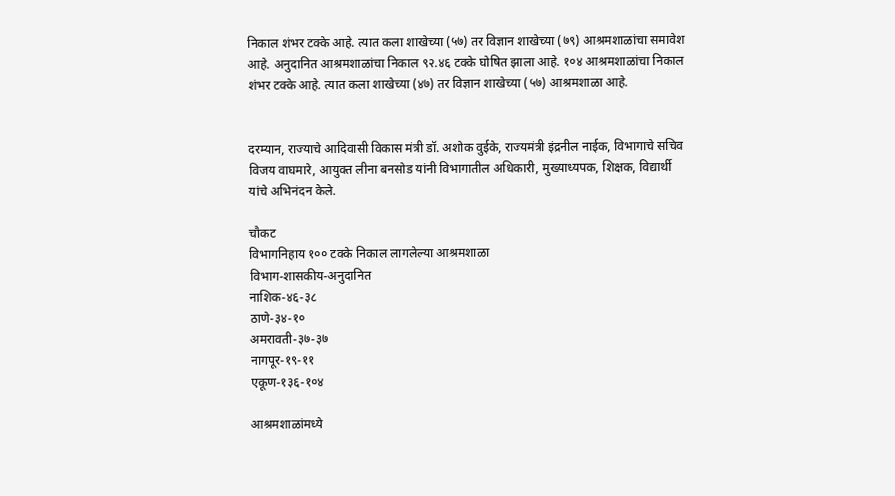निकाल शंभर टक्के आहे. त्यात कला शाखेच्या (५७) तर विज्ञान शाखेच्या (७९) आश्रमशाळांचा समावेश आहे. अनुदानित आश्रमशाळांचा निकाल ९२.४६ टक्के घोषित झाला आहे. १०४ आश्रमशाळांचा निकाल शंभर टक्के आहे. त्यात कला शाखेच्या (४७) तर विज्ञान शाखेच्या (५७) आश्रमशाळा आहे.


दरम्यान, राज्याचे आदिवासी विकास मंत्री डॉ. अशोक वुईके, राज्यमंत्री इंद्रनील नाईक, विभागाचे सचिव विजय वाघमारे, आयुक्त लीना बनसोड यांनी विभागातील अधिकारी, मुख्याध्यपक, शिक्षक, विद्यार्थी यांचे अभिनंदन केले.

चौकट
विभागनिहाय १०० टक्के निकाल लागलेल्या आश्रमशाळा
विभाग-शासकीय-अनुदानित
नाशिक-४६-३८
ठाणे-३४-१०
अमरावती-३७-३७
नागपूर-१९-११
एकूण-१३६-१०४

आश्रमशाळांमध्ये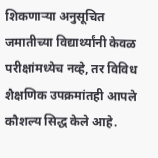शिकणार्‍या अनुसूचित जमातीच्या विद्यार्थ्यांनी केवळ परीक्षांमध्येच नव्हे, तर विविध शैक्षणिक उपक्रमांतही आपले कौशल्य सिद्ध केले आहे.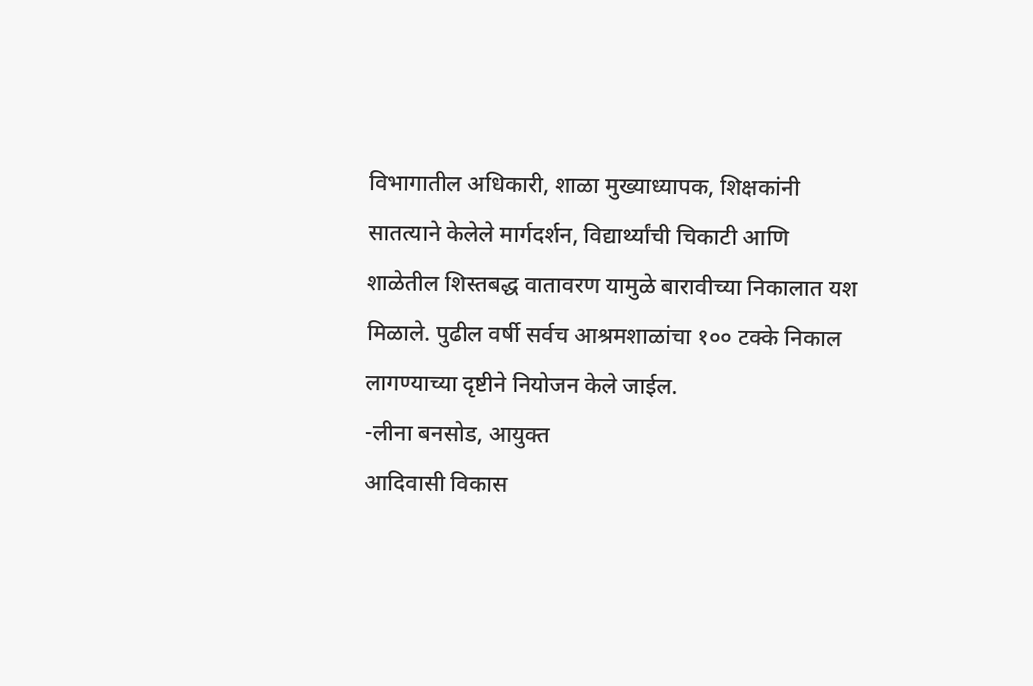विभागातील अधिकारी, शाळा मुख्याध्यापक, शिक्षकांनी सातत्याने केलेले मार्गदर्शन, विद्यार्थ्यांची चिकाटी आणि शाळेतील शिस्तबद्ध वातावरण यामुळे बारावीच्या निकालात यश मिळाले. पुढील वर्षी सर्वच आश्रमशाळांचा १०० टक्के निकाल लागण्याच्या दृष्टीने नियोजन केले जाईल.
-लीना बनसोड, आयुक्त
आदिवासी विकास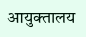आयुक्तालय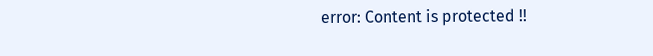error: Content is protected !!